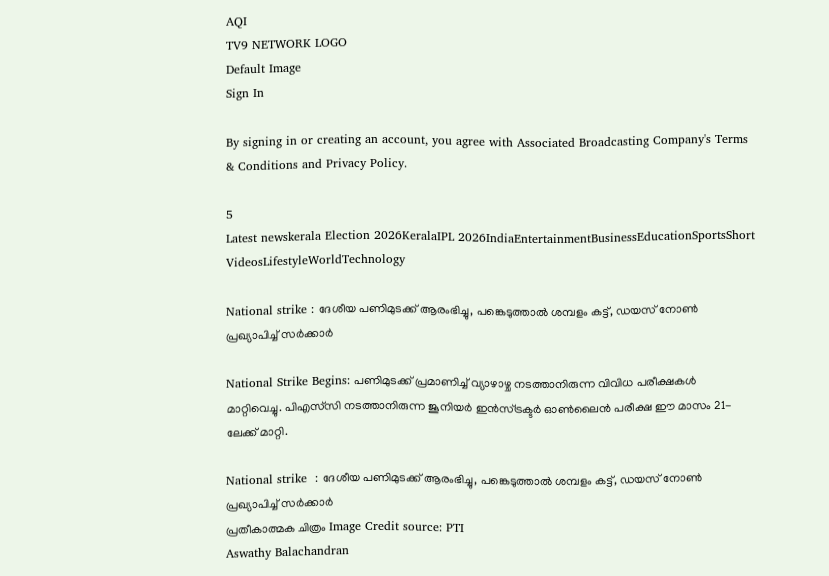AQI
TV9 NETWORK LOGO
Default Image
Sign In

By signing in or creating an account, you agree with Associated Broadcasting Company's Terms & Conditions and Privacy Policy.

5
Latest newskerala Election 2026KeralaIPL 2026IndiaEntertainmentBusinessEducationSportsShort VideosLifestyleWorldTechnology

National strike : ദേശീയ പണിമുടക്ക് ആരംഭിച്ചു, പങ്കെടുത്താൽ ശമ്പളം കട്ട്, ഡയസ് നോൺ പ്രഖ്യാപിച്ച് സർക്കാർ

National Strike Begins: പണിമുടക്ക് പ്രമാണിച്ച് വ്യാഴാഴ്ച നടത്താനിരുന്ന വിവിധ പരീക്ഷകൾ മാറ്റിവെച്ചു. പിഎസ്‌സി നടത്താനിരുന്ന ജൂനിയർ ഇൻസ്ട്രക്ടർ ഓൺലൈൻ പരീക്ഷ ഈ മാസം 21-ലേക്ക് മാറ്റി.

National strike  : ദേശീയ പണിമുടക്ക് ആരംഭിച്ചു, പങ്കെടുത്താൽ ശമ്പളം കട്ട്, ഡയസ് നോൺ പ്രഖ്യാപിച്ച് സർക്കാർ
പ്രതീകാത്മക ചിത്രം Image Credit source: PTI
Aswathy Balachandran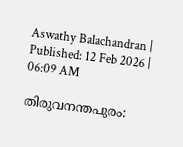Aswathy Balachandran | Published: 12 Feb 2026 | 06:09 AM

തിരുവനന്തപുരം: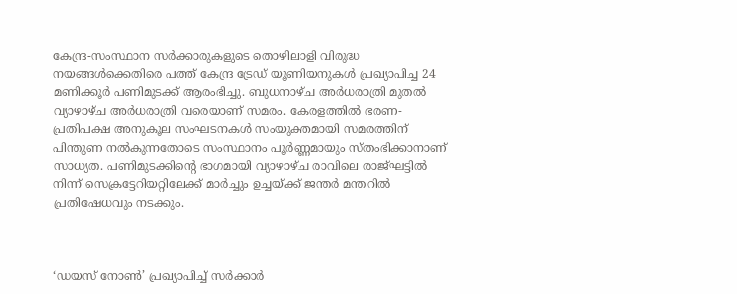കേന്ദ്ര-സംസ്ഥാന സർക്കാരുകളുടെ തൊഴിലാളി വിരുദ്ധ നയങ്ങൾക്കെതിരെ പത്ത് കേന്ദ്ര ട്രേഡ് യൂണിയനുകൾ പ്രഖ്യാപിച്ച 24 മണിക്കൂർ പണിമുടക്ക് ആരംഭിച്ചു. ബുധനാഴ്ച അർധരാത്രി മുതൽ വ്യാഴാഴ്ച അർധരാത്രി വരെയാണ് സമരം. കേരളത്തിൽ ഭരണ-പ്രതിപക്ഷ അനുകൂല സംഘടനകൾ സംയുക്തമായി സമരത്തിന് പിന്തുണ നൽകുന്നതോടെ സംസ്ഥാനം പൂർണ്ണമായും സ്തംഭിക്കാനാണ് സാധ്യത. പണിമുടക്കിന്റെ ഭാഗമായി വ്യാഴാഴ്ച രാവിലെ രാജ്ഘട്ടിൽ നിന്ന് സെക്രട്ടേറിയറ്റിലേക്ക് മാർച്ചും ഉച്ചയ്ക്ക് ജന്തർ മന്തറിൽ പ്രതിഷേധവും നടക്കും.



‘ഡയസ് നോൺ’ പ്രഖ്യാപിച്ച് സർക്കാർ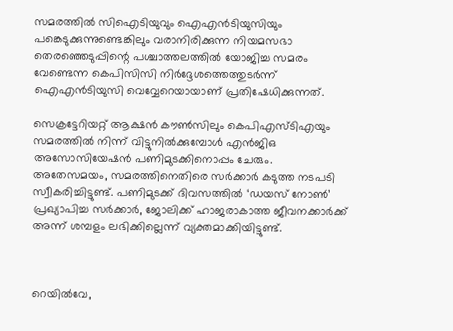സമരത്തിൽ സിഐടിയുവും ഐഎൻടിയുസിയും പങ്കെടുക്കുന്നുണ്ടെങ്കിലും വരാനിരിക്കുന്ന നിയമസഭാ തെരഞ്ഞെടുപ്പിന്റെ പശ്ചാത്തലത്തിൽ യോജിച്ച സമരം വേണ്ടെന്ന കെപിസിസി നിർദ്ദേശത്തെത്തുടർന്ന് ഐഎൻടിയുസി വെവ്വേറെയായാണ് പ്രതിഷേധിക്കുന്നത്.

സെക്രട്ടേറിയറ്റ് ആക്ഷൻ കൗൺസിലും കെപിഎസ്ടിഎയും സമരത്തിൽ നിന്ന് വിട്ടുനിൽക്കുമ്പോൾ എൻജിഒ അസോസിയേഷൻ പണിമുടക്കിനൊപ്പം ചേരും. അതേസമയം, സമരത്തിനെതിരെ സർക്കാർ കടുത്ത നടപടി സ്വീകരിച്ചിട്ടുണ്ട്. പണിമുടക്ക് ദിവസത്തിൽ ‘ഡയസ് നോൺ’ പ്രഖ്യാപിച്ച സർക്കാർ, ജോലിക്ക് ഹാജരാകാത്ത ജീവനക്കാർക്ക് അന്ന് ശമ്പളം ലഭിക്കില്ലെന്ന് വ്യക്തമാക്കിയിട്ടുണ്ട്.



റെയിൽവേ,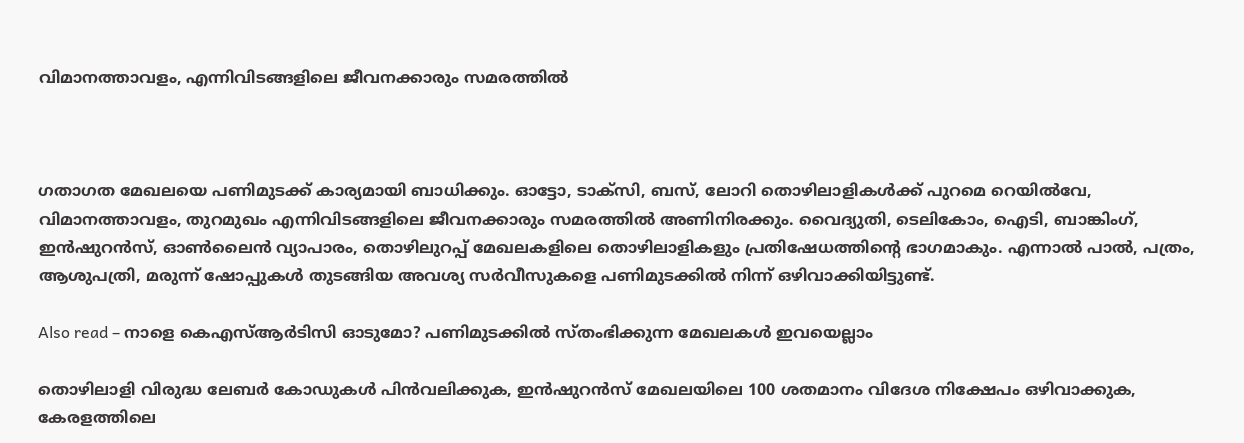വിമാനത്താവളം, എന്നിവിടങ്ങളിലെ ജീവനക്കാരും സമരത്തിൽ



ഗതാഗത മേഖലയെ പണിമുടക്ക് കാര്യമായി ബാധിക്കും. ഓട്ടോ, ടാക്സി, ബസ്, ലോറി തൊഴിലാളികൾക്ക് പുറമെ റെയിൽവേ, വിമാനത്താവളം, തുറമുഖം എന്നിവിടങ്ങളിലെ ജീവനക്കാരും സമരത്തിൽ അണിനിരക്കും. വൈദ്യുതി, ടെലികോം, ഐടി, ബാങ്കിംഗ്, ഇൻഷുറൻസ്, ഓൺലൈൻ വ്യാപാരം, തൊഴിലുറപ്പ് മേഖലകളിലെ തൊഴിലാളികളും പ്രതിഷേധത്തിന്റെ ഭാഗമാകും. എന്നാൽ പാൽ, പത്രം, ആശുപത്രി, മരുന്ന് ഷോപ്പുകൾ തുടങ്ങിയ അവശ്യ സർവീസുകളെ പണിമുടക്കിൽ നിന്ന് ഒഴിവാക്കിയിട്ടുണ്ട്.

Also read – നാളെ കെഎസ്ആർടിസി ഓടുമോ? പണിമുടക്കിൽ സ്തംഭിക്കുന്ന മേഖലകൾ ഇവയെല്ലാം

തൊഴിലാളി വിരുദ്ധ ലേബർ കോഡുകൾ പിൻവലിക്കുക, ഇൻഷുറൻസ് മേഖലയിലെ 100 ശതമാനം വിദേശ നിക്ഷേപം ഒഴിവാക്കുക, കേരളത്തിലെ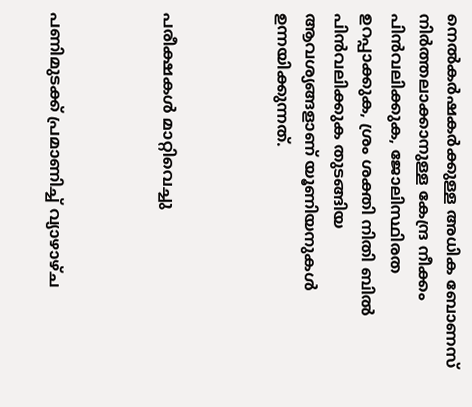നെൽകർഷകർക്കുള്ള അധിക ബോണസ് നിർത്തലാക്കാനുള്ള കേന്ദ്ര നീക്കം പിൻവലിക്കുക, ജോലിസ്ഥിരത ഉറപ്പാക്കുക, ശ്രം ശക്തി നിതി ബിൽ പിൻവലിക്കുക തുടങ്ങിയ ആവശ്യങ്ങളാണ് യൂണിയനുകൾ ഉന്നയിക്കുന്നത്.



പരീക്ഷകൾ മാറ്റിവെച്ചു



പണിമുടക്ക് പ്രമാണിച്ച് വ്യാഴാഴ്ച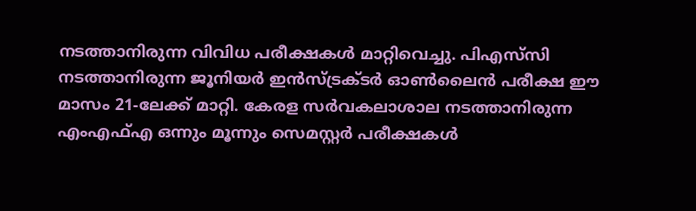നടത്താനിരുന്ന വിവിധ പരീക്ഷകൾ മാറ്റിവെച്ചു. പിഎസ്‌സി നടത്താനിരുന്ന ജൂനിയർ ഇൻസ്ട്രക്ടർ ഓൺലൈൻ പരീക്ഷ ഈ മാസം 21-ലേക്ക് മാറ്റി. കേരള സർവകലാശാല നടത്താനിരുന്ന എംഎഫ്എ ഒന്നും മൂന്നും സെമസ്റ്റർ പരീക്ഷകൾ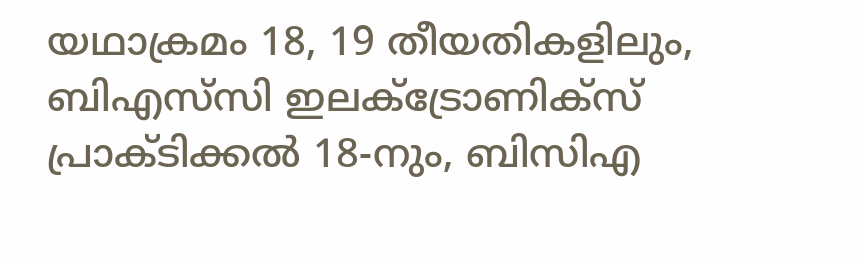യഥാക്രമം 18, 19 തീയതികളിലും, ബിഎസ്‌സി ഇലക്ട്രോണിക്സ് പ്രാക്ടിക്കൽ 18-നും, ബിസിഎ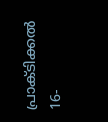പ്രാക്ടിക്കൽ 16-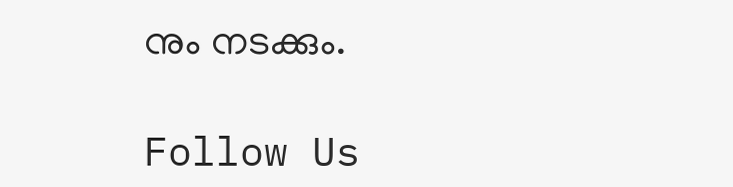നും നടക്കും.

Follow Us